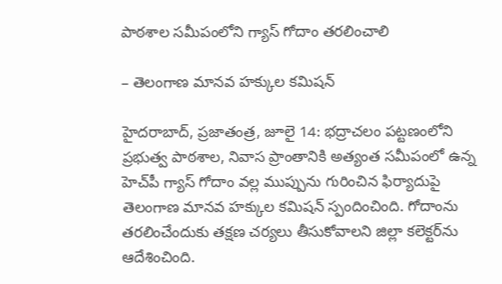పాఠశాల సమీపంలోని గ్యాస్‌ గోదాం తరలించాలి

– తెలంగాణ మానవ హక్కుల కమిషన్‌

హైదరాబాద్‌, ప్రజాతంత్ర, జూలై 14: భద్రాచలం పట్టణంలోని ప్రభుత్వ పాఠశాల, నివాస ప్రాంతానికి అత్యంత సమీపంలో ఉన్న హెచ్‌పీ గ్యాస్‌ గోదాం వల్ల ముప్పును గురించిన ఫిర్యాదుపై తెలంగాణ మానవ హక్కుల కమిషన్‌ స్పందించింది. గోదాంను తరలించేందుకు తక్షణ చర్యలు తీసుకోవాలని జిల్లా కలెక్టర్‌ను ఆదేశించింది.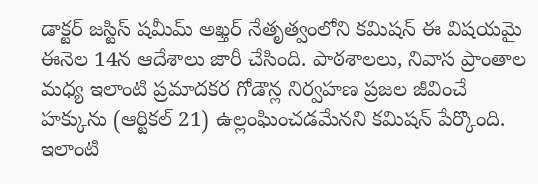డాక్టర్‌ జస్టిస్‌ షమీమ్‌ అఖ్తర్‌ నేతృత్వంలోని కమిషన్‌ ఈ విషయమై ఈనెల 14న ఆదేశాలు జారీ చేసింది. పాఠశాలలు, నివాస ప్రాంతాల మధ్య ఇలాంటి ప్రమాదకర గోడౌన్ల నిర్వహణ ప్రజల జీవించే హక్కును (ఆర్టికల్‌ 21) ఉల్లంఘించడమేనని కమిషన్‌ పేర్కొంది. ఇలాంటి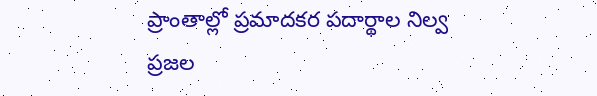ప్రాంతాల్లో ప్రమాదకర పదార్థాల నిల్వ ప్రజల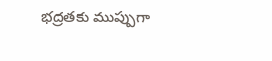భద్రతకు ముప్పుగా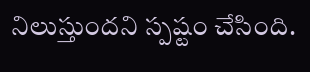నిలుస్తుందని స్పష్టం చేసింది.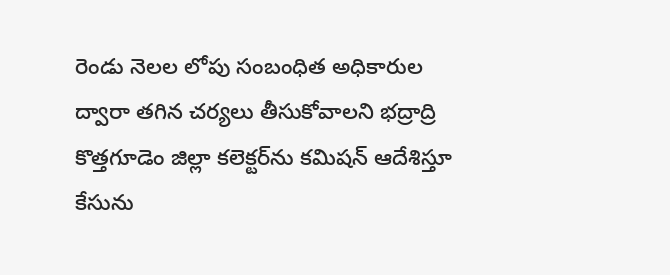రెండు నెలల లోపు సంబంధిత అధికారుల ద్వారా తగిన చర్యలు తీసుకోవాలని భద్రాద్రి కొత్తగూడెం జిల్లా కలెక్టర్‌ను కమిషన్‌ ఆదేశిస్తూ కేసును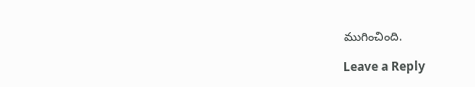ముగించింది.

Leave a Reply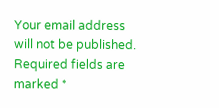Your email address will not be published. Required fields are marked *